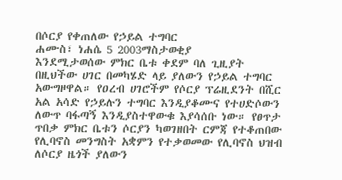በሶርያ የቀጠለው የኃይል ተግባር
ሐሙስ፣ ነሐሴ 5 2003ማስታወቂያ
እንደሚታወሰው ምክር ቤቱ ቀደም ባለ ጊዚያት በዚህችው ሀገር በመካሄድ ላይ ያለውን የኃይል ተግባር አውግዞዋል። የዐረብ ሀገሮችም የሶርያ ፕሬዚደንት በሺር አል አሳድ የኃይሉን ተግባር እንዲያቆሙና የተሀድሶውን ለውጥ ባፋጣኝ እንዲያስተዋውቁ እያሳሰቡ ነው። የፀጥታ ጥበቃ ምክር ቤቱን ሶርያን ካወገዘበት ርምጃ የተቆጠበው የሊባኖስ መንግስት አቋምን የተቃወመው የሊባኖስ ህዝብ ለሶርያ ዜጎች ያለውን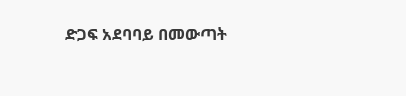ድጋፍ አደባባይ በመውጣት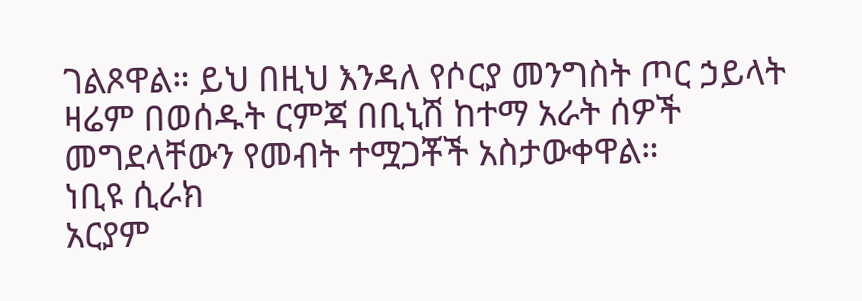ገልጾዋል። ይህ በዚህ እንዳለ የሶርያ መንግስት ጦር ኃይላት ዛሬም በወሰዱት ርምጃ በቢኒሽ ከተማ አራት ሰዎች መግደላቸውን የመብት ተሟጋቾች አስታውቀዋል።
ነቢዩ ሲራክ
አርያም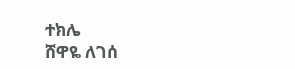ተክሌ
ሸዋዬ ለገሰ